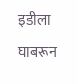इडीला घाबरून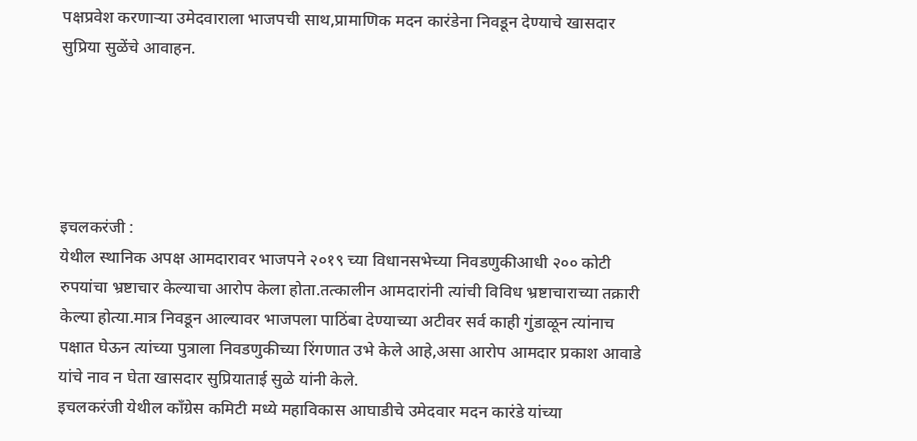पक्षप्रवेश करणाऱ्या उमेदवाराला भाजपची साथ,प्रामाणिक मदन कारंडेना निवडून देण्याचे खासदार सुप्रिया सुळेंचे आवाहन.





इचलकरंजी :
येथील स्थानिक अपक्ष आमदारावर भाजपने २०१९ च्या विधानसभेच्या निवडणुकीआधी २०० कोटी रुपयांचा भ्रष्टाचार केल्याचा आरोप केला होता.तत्कालीन आमदारांनी त्यांची विविध भ्रष्टाचाराच्या तक्रारी केल्या होत्या.मात्र निवडून आल्यावर भाजपला पाठिंबा देण्याच्या अटीवर सर्व काही गुंडाळून त्यांनाच पक्षात घेऊन त्यांच्या पुत्राला निवडणुकीच्या रिंगणात उभे केले आहे,असा आरोप आमदार प्रकाश आवाडे यांचे नाव न घेता खासदार सुप्रियाताई सुळे यांनी केले.
इचलकरंजी येथील काँग्रेस कमिटी मध्ये महाविकास आघाडीचे उमेदवार मदन कारंडे यांच्या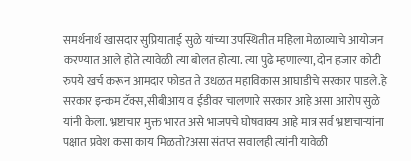समर्थनार्थ खासदार सुप्रियाताई सुळे यांच्या उपस्थितीत महिला मेळाव्याचे आयोजन करण्यात आले होते त्यावेळी त्या बोलत होत्या. त्या पुढे म्हणाल्या, दोन हजार कोटी रुपये खर्च करून आमदार फोडत ते उधळत महाविकास आघाडीचे सरकार पाडले.हे सरकार इन्कम टॅक्स,सीबीआय व ईडीवर चालणारे सरकार आहे असा आरोप सुळे यांनी केला. भ्रष्टाचार मुक्त भारत असे भाजपचे घोषवाक्य आहे मात्र सर्व भ्रष्टाचाऱ्यांना पक्षात प्रवेश कसा काय मिळतो?असा संतप्त सवालही त्यांनी यावेळी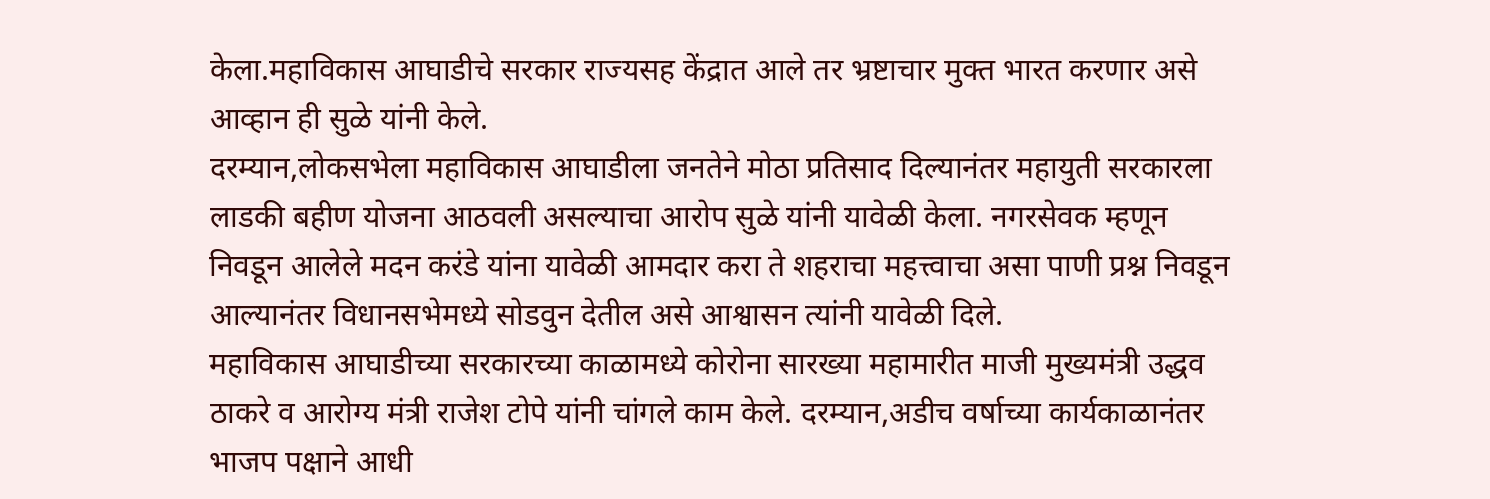केला.महाविकास आघाडीचे सरकार राज्यसह केंद्रात आले तर भ्रष्टाचार मुक्त भारत करणार असे आव्हान ही सुळे यांनी केले.
दरम्यान,लोकसभेला महाविकास आघाडीला जनतेने मोठा प्रतिसाद दिल्यानंतर महायुती सरकारला लाडकी बहीण योजना आठवली असल्याचा आरोप सुळे यांनी यावेळी केला. नगरसेवक म्हणून निवडून आलेले मदन करंडे यांना यावेळी आमदार करा ते शहराचा महत्त्वाचा असा पाणी प्रश्न निवडून आल्यानंतर विधानसभेमध्ये सोडवुन देतील असे आश्वासन त्यांनी यावेळी दिले.
महाविकास आघाडीच्या सरकारच्या काळामध्ये कोरोना सारख्या महामारीत माजी मुख्यमंत्री उद्धव ठाकरे व आरोग्य मंत्री राजेश टोपे यांनी चांगले काम केले. दरम्यान,अडीच वर्षाच्या कार्यकाळानंतर भाजप पक्षाने आधी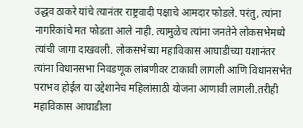उद्धव ठाकरे यांचे त्यानंतर राष्ट्रवादी पक्षाचे आमदार फोडले. परंतु, त्यांना नागरिकांचे मत फोडता आले नाही. त्यामुळेच त्यांना जनतेने लोकसभेमध्ये त्यांची जागा दाखवली. लोकसभेच्या महाविकास आघाडीच्या यशानंतर त्यांना विधानसभा निवडणूक लांबणीवर टाकावी लागली आणि विधानसभेत पराभव होईल या उद्देशानेच महिलांसाठी योजना आणावी लागली.तरीही महाविकास आघाडीला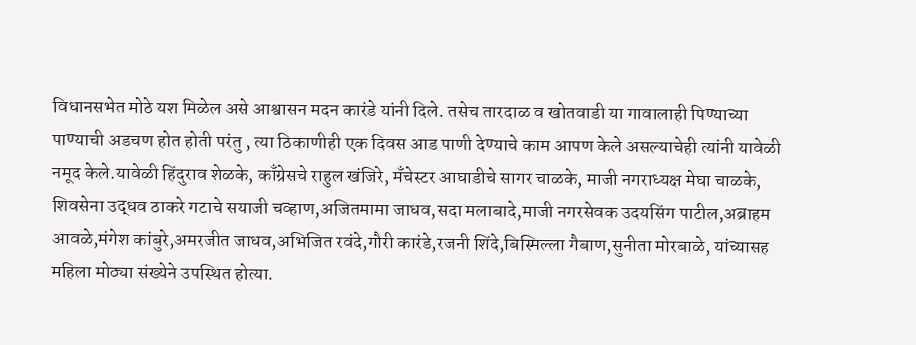विधानसभेत मोठे यश मिळेल असे आश्वासन मदन कारंडे यांनी दिले. तसेच तारदाळ व खोतवाडी या गावालाही पिण्याच्या पाण्याची अडचण होत होती परंतु , त्या ठिकाणीही एक दिवस आड पाणी देण्याचे काम आपण केले असल्याचेही त्यांनी यावेळी नमूद केले.यावेळी हिंदुराव शेळके, काँग्रेसचे राहुल खंजिरे, मँचेस्टर आघाडीचे सागर चाळके, माजी नगराध्यक्ष मेघा चाळके, शिवसेना उद्धव ठाकरे गटाचे सयाजी चव्हाण,अजितमामा जाधव,सदा मलाबादे,माजी नगरसेवक उदयसिंग पाटील,अब्राहम आवळे,मंगेश कांबुरे,अमरजीत जाधव,अभिजित रवंदे,गौरी कारंडे,रजनी शिंदे,बिस्मिल्ला गैबाण,सुनीता मोरबाळे, यांच्यासह महिला मोठ्या संख्येने उपस्थित होत्या.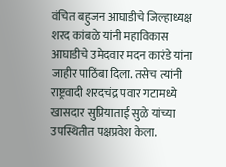वंचित बहुजन आघाडीचे जिल्हाध्यक्ष शरद कांबळे यांनी महाविकास आघाडीचे उमेदवार मदन कारंडे यांना जाहीर पाठिंबा दिला. तसेच त्यांनी राष्ट्रवादी शरदचंद्र पवार गटामध्ये खासदार सुप्रियाताई सुळे यांच्या उपस्थितीत पक्षप्रवेश केला.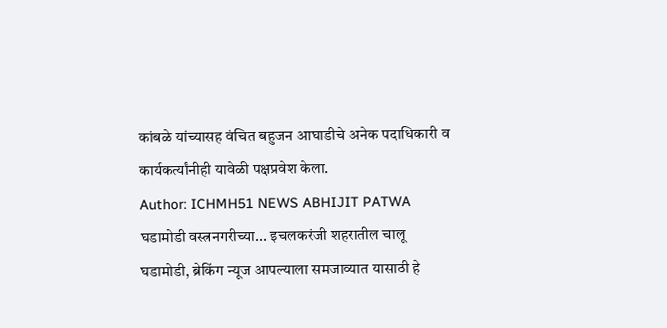कांबळे यांच्यासह वंचित बहुजन आघाडीचे अनेक पदाधिकारी व कार्यकर्त्यांनीही यावेळी पक्षप्रवेश केला.
Author: ICHMH51 NEWS ABHIJIT PATWA
घडामोडी वस्त्रनगरीच्या... इचलकरंजी शहरातील चालू घडामोडी, ब्रेकिंग न्यूज आपल्याला समजाव्यात यासाठी हे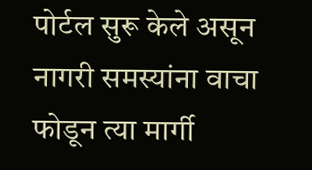पोर्टल सुरू केले असून नागरी समस्यांना वाचा फोडून त्या मार्गी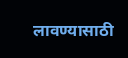लावण्यासाठी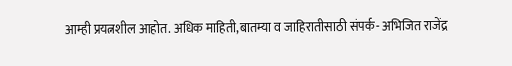आम्ही प्रयत्नशील आहोत. अधिक माहिती,बातम्या व जाहिरातीसाठी संपर्क- अभिजित राजेंद्र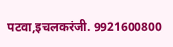पटवा,इचलकरंजी. 9921600800